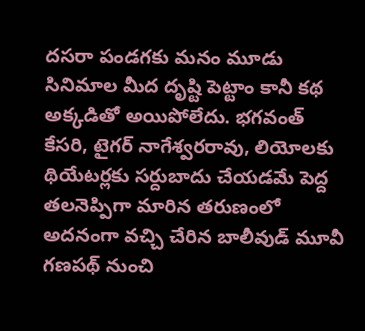దసరా పండగకు మనం మూడు సినిమాల మీద దృష్టి పెట్టాం కానీ కథ అక్కడితో అయిపోలేదు. భగవంత్ కేసరి, టైగర్ నాగేశ్వరరావు, లియోలకు థియేటర్లకు సర్దుబాదు చేయడమే పెద్ద తలనెప్పిగా మారిన తరుణంలో అదనంగా వచ్చి చేరిన బాలీవుడ్ మూవీ గణపథ్ నుంచి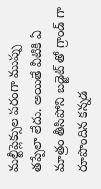మల్టీప్లెక్సుల పరంగా ముప్పు తప్పేలా లేదు. అయితే వీటికి ఏ మాత్రం తీసిపోని బడ్జెట్ తో గ్రాండ్ గా రూపొందిన కన్నడ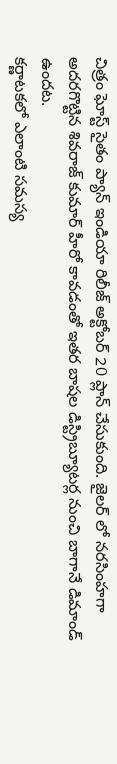చిత్రం ఘోస్ట్ సైతం ప్యాన్ ఇండియా రిలీజ్ అక్టోబర్ 20 ప్లాన్ చేసుకుంది. జైలర్ లో నరసింహగా అదరగొట్టిన శివరాజ్ కుమార్ హీరో కావడంతో ఇతర బాషల డిస్ట్రిబ్యూటర్ల నుంచి బాగానే డిమాండ్ ఉందట.
కర్ణాటకలో ఎలాంటి సమస్య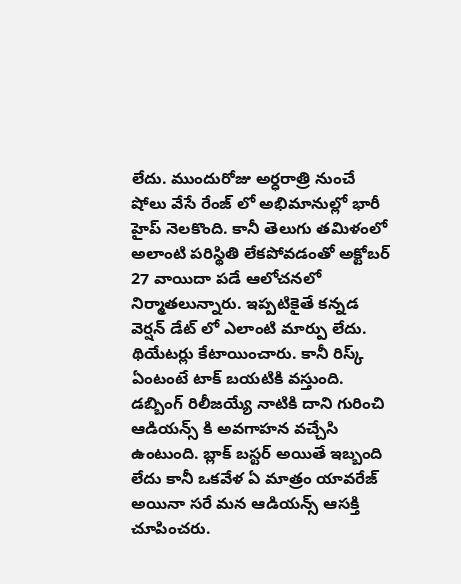లేదు. ముందురోజు అర్ధరాత్రి నుంచే షోలు వేసే రేంజ్ లో అభిమానుల్లో భారీ హైప్ నెలకొంది. కానీ తెలుగు తమిళంలో అలాంటి పరిస్థితి లేకపోవడంతో అక్టోబర్ 27 వాయిదా పడే ఆలోచనలో నిర్మాతలున్నారు. ఇప్పటికైతే కన్నడ వెర్షన్ డేట్ లో ఎలాంటి మార్పు లేదు. థియేటర్లు కేటాయించారు. కానీ రిస్క్ ఏంటంటే టాక్ బయటికి వస్తుంది. డబ్బింగ్ రిలీజయ్యే నాటికి దాని గురించి ఆడియన్స్ కి అవగాహన వచ్చేసి ఉంటుంది. బ్లాక్ బస్టర్ అయితే ఇబ్బంది లేదు కానీ ఒకవేళ ఏ మాత్రం యావరేజ్ అయినా సరే మన ఆడియన్స్ ఆసక్తి చూపించరు.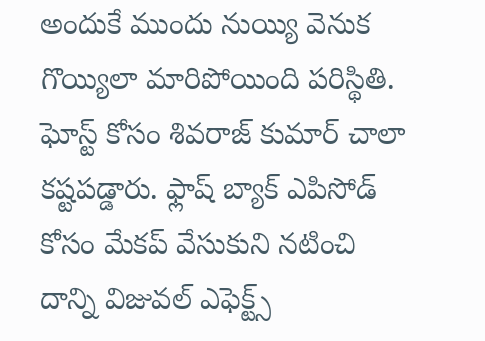అందుకే ముందు నుయ్యి వెనుక గొయ్యిలా మారిపోయింది పరిస్థితి. ఘోస్ట్ కోసం శివరాజ్ కుమార్ చాలా కష్టపడ్డారు. ఫ్లాష్ బ్యాక్ ఎపిసోడ్ కోసం మేకప్ వేసుకుని నటించి దాన్ని విజువల్ ఎఫెక్ట్స్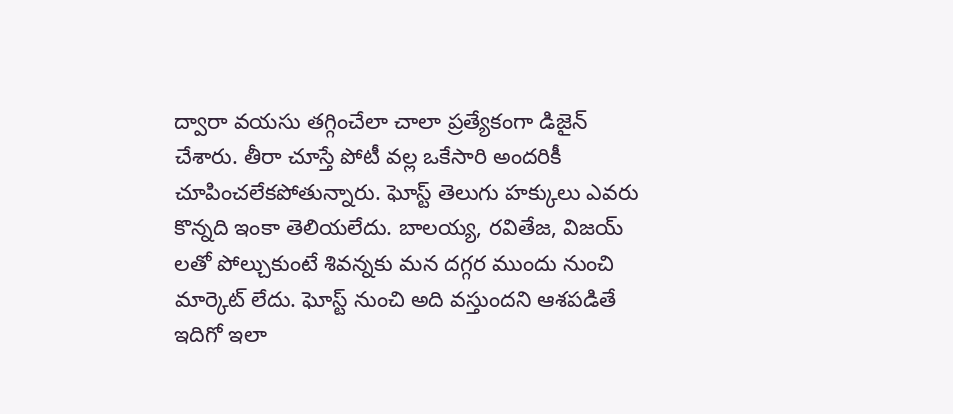ద్వారా వయసు తగ్గించేలా చాలా ప్రత్యేకంగా డిజైన్ చేశారు. తీరా చూస్తే పోటీ వల్ల ఒకేసారి అందరికీ చూపించలేకపోతున్నారు. ఘోస్ట్ తెలుగు హక్కులు ఎవరు కొన్నది ఇంకా తెలియలేదు. బాలయ్య, రవితేజ, విజయ్ లతో పోల్చుకుంటే శివన్నకు మన దగ్గర ముందు నుంచి మార్కెట్ లేదు. ఘోస్ట్ నుంచి అది వస్తుందని ఆశపడితే ఇదిగో ఇలా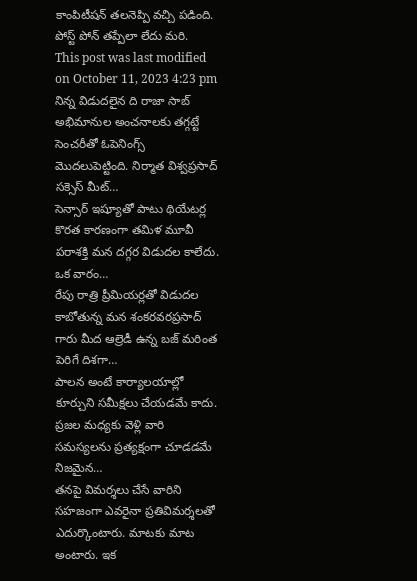కాంపిటీషన్ తలనెప్పి వచ్చి పడింది. పోస్ట్ పోన్ తప్పేలా లేదు మరి.
This post was last modified on October 11, 2023 4:23 pm
నిన్న విడుదలైన ది రాజా సాబ్ అభిమానుల అంచనాలకు తగ్గట్టే సెంచరీతో ఓపెనింగ్స్ మొదలుపెట్టింది. నిర్మాత విశ్వప్రసాద్ సక్సెస్ మీట్…
సెన్సార్ ఇష్యూతో పాటు థియేటర్ల కొరత కారణంగా తమిళ మూవీ పరాశక్తి మన దగ్గర విడుదల కాలేదు. ఒక వారం…
రేపు రాత్రి ప్రీమియర్లతో విడుదల కాబోతున్న మన శంకరవరప్రసాద్ గారు మీద ఆల్రెడీ ఉన్న బజ్ మరింత పెరిగే దిశగా…
పాలన అంటే కార్యాలయాల్లో కూర్చుని సమీక్షలు చేయడమే కాదు. ప్రజల మధ్యకు వెళ్లి వారి సమస్యలను ప్రత్యక్షంగా చూడడమే నిజమైన…
తనపై విమర్శలు చేసే వారిని సహజంగా ఎవరైనా ప్రతివిమర్శలతో ఎదుర్కొంటారు. మాటకు మాట అంటారు. ఇక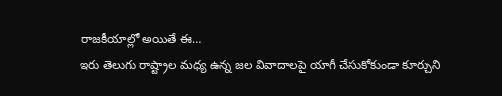రాజకీయాల్లో అయితే ఈ…
ఇరు తెలుగు రాష్ట్రాల మధ్య ఉన్న జల వివాదాలపై యాగీ చేసుకోకుండా కూర్చుని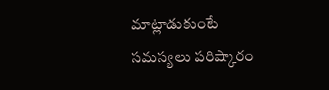మాట్లాడుకుంటే సమస్యలు పరిష్కారం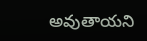అవుతాయని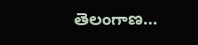తెలంగాణ…